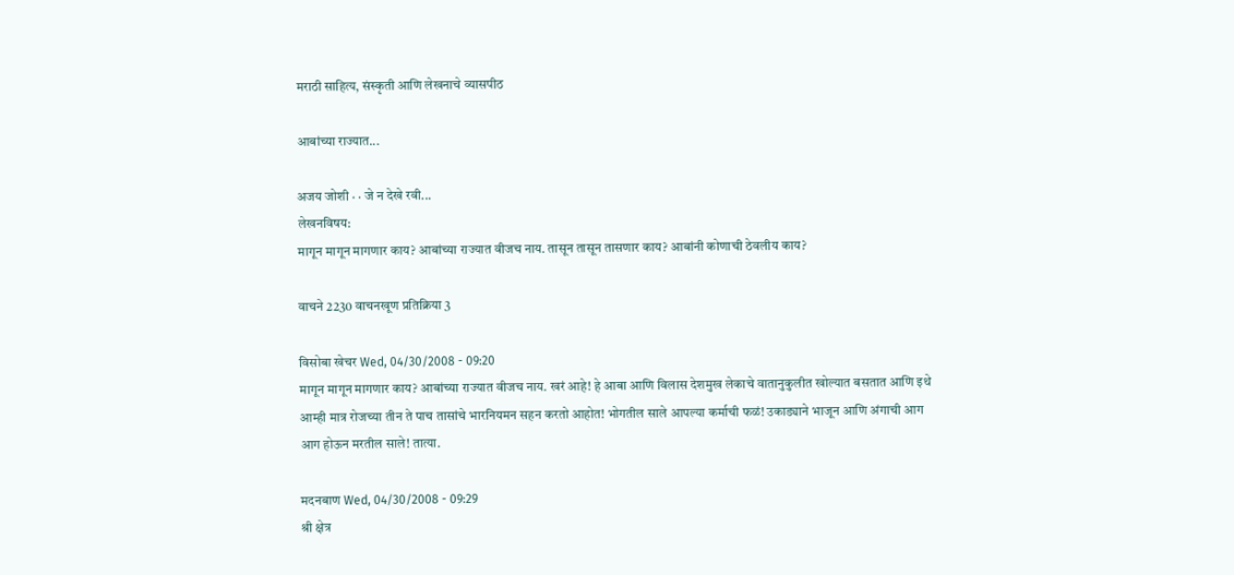मराठी साहित्य, संस्कृती आणि लेखनाचे व्यासपीठ

आबांच्या राज्यात...

अजय जोशी · · जे न देखे रवी...
लेखनविषय:
मागून मागून मागणार काय? आबांच्या राज्यात वीजच नाय. तासून तासून तासणार काय? आबांनी कोणाची ठेवलीय काय?

वाचने 2230 वाचनखूण प्रतिक्रिया 3

विसोबा खेचर Wed, 04/30/2008 - 09:20
मागून मागून मागणार काय? आबांच्या राज्यात वीजच नाय. खरं आहे! हे आबा आणि विलास देशमुख लेकाचे वातानुकुलीत खोल्यात बसतात आणि इथे आम्ही मात्र रोजच्या तीन ते पाच तासांचे भारनियमन सहन करतो आहोत! भोगतील साले आपल्या कर्माची फळं! उकाड्याने भाजून आणि अंगाची आग आग होऊन मरतील साले! तात्या.

मदनबाण Wed, 04/30/2008 - 09:29
श्री क्षेत्र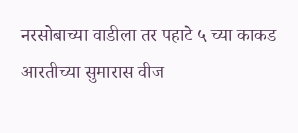नरसोबाच्या वाडीला तर पहाटे ५ च्या काकड आरतीच्या सुमारास वीज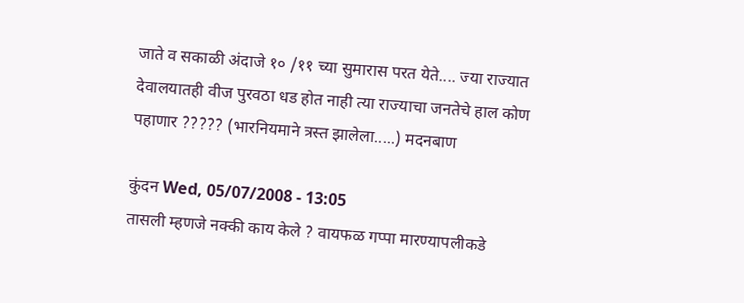जाते व सकाळी अंदाजे १० /११ च्या सुमारास परत येते.... ज्या राज्यात देवालयातही वीज पुरवठा धड होत नाही त्या राज्याचा जनतेचे हाल कोण पहाणार ????? (भारनियमाने त्रस्त झालेला.....) मदनबाण

कुंदन Wed, 05/07/2008 - 13:05
तासली म्हणजे नक्की काय केले ? वायफळ गप्पा मारण्यापलीकडे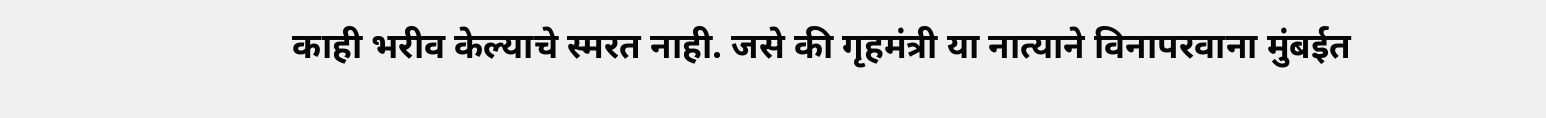काही भरीव केल्याचे स्मरत नाही. जसे की गृहमंत्री या नात्याने विनापरवाना मुंबईत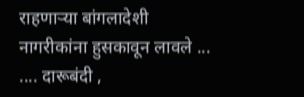राहणार्‍या बांगलादेशी नागरीकांना हुसकावून लावले ... .... दारूबंदी ,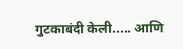गुटकाबंदी केली..... आणि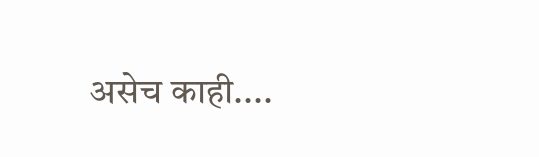असेच काही....